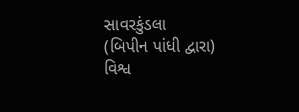સાવરકુંડલા
(બિપીન પાંધી દ્વારા)
વિશ્વ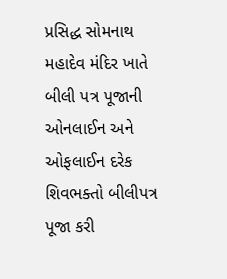પ્રસિદ્ધ સોમનાથ મહાદેવ મંદિર ખાતે બીલી પત્ર પૂજાની ઓનલાઈન અને ઓફલાઈન દરેક શિવભક્તો બીલીપત્ર પૂજા કરી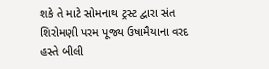શકે તે માટે સોમનાથ ટ્રસ્ટ દ્વારા સંત શિરોમણી પરમ પૂજ્ય ઉષામૈયાના વરદ હસ્તે બીલી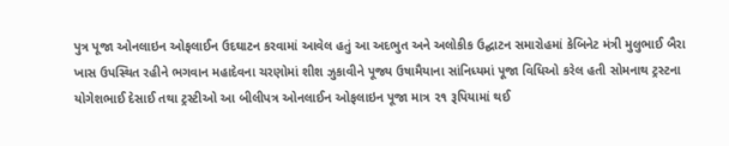પુત્ર પૂજા ઓનલાઇન ઓફલાઈન ઉદઘાટન કરવામાં આવેલ હતું આ અદભુત અને અલોકીક ઉદ્ઘાટન સમારોહમાં કેબિનેટ મંત્રી મુલુભાઈ બૈરા ખાસ ઉપસ્થિત રહીને ભગવાન મહાદેવના ચરણોમાં શીશ ઝુકાવીને પૂજ્ય ઉષામૈયાના સાંનિધ્યમાં પૂજા વિધિઓ કરેલ હતી સોમનાથ ટ્રસ્ટના યોગેશભાઈ દેસાઈ તથા ટ્રસ્ટીઓ આ બીલીપત્ર ઓનલાઈન ઓફલાઇન પૂજા માત્ર ૨૧ રૂપિયામાં થઈ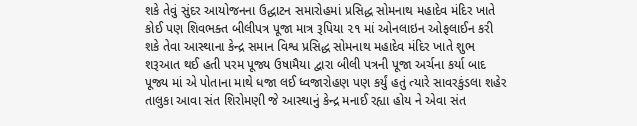શકે તેવું સુંદર આયોજનના ઉદ્ધાટન સમારોહમાં પ્રસિદ્ધ સોમનાથ મહાદેવ મંદિર ખાતે કોઈ પણ શિવભક્ત બીલીપત્ર પૂજા માત્ર રૂપિયા ૨૧ માં ઓનલાઇન ઓફલાઈન કરી શકે તેવા આસ્થાના કેન્દ્ર સમાન વિશ્વ પ્રસિદ્ધ સોમનાથ મહાદેવ મંદિર ખાતે શુભ શરૂઆત થઈ હતી પરમ પૂજ્ય ઉષામૈયા દ્વારા બીલી પત્રની પૂજા અર્ચના કર્યા બાદ પૂજ્ય માં એ પોતાના માથે ધજા લઈ ધ્વજારોહણ પણ કર્યું હતું ત્યારે સાવરકુંડલા શહેર તાલુકા આવા સંત શિરોમણી જે આસ્થાનું કેન્દ્ર મનાઈ રહ્યા હોય ને એવા સંત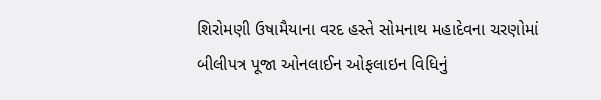શિરોમણી ઉષામૈયાના વરદ હસ્તે સોમનાથ મહાદેવના ચરણોમાં બીલીપત્ર પૂજા ઓનલાઈન ઓફલાઇન વિધિનું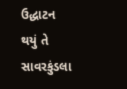ઉદ્ધાટન થયું તે સાવરકુંડલા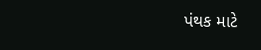પંથક માટે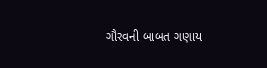ગૌરવની બાબત ગણાય